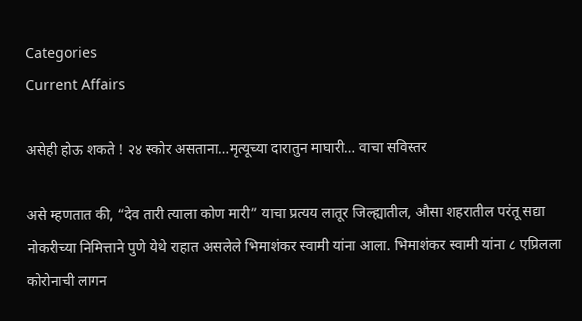Categories
Current Affairs

असेही होऊ शकते ! २४ स्कोर असताना…मृत्यूच्या दारातुन माघारी… वाचा सविस्तर

असे म्हणतात की, “देव तारी त्याला कोण मारी” याचा प्रत्यय लातूर जिल्ह्यातील, औसा शहरातील परंतू सद्या नोकरीच्या निमित्ताने पुणे येथे राहात असलेले भिमाशंकर स्वामी यांना आला. भिमाशंकर स्वामी यांना ८ एप्रिलला कोरोनाची लागन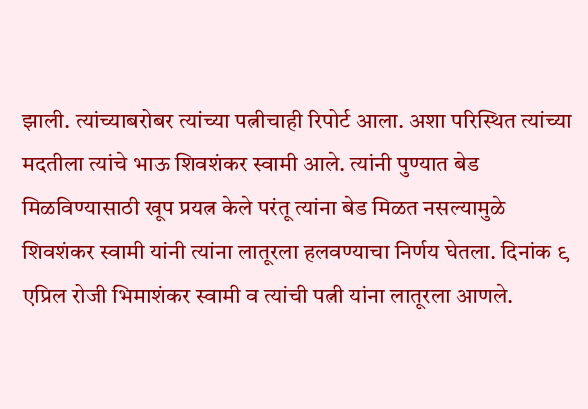झाली. त्यांच्याबरोबर त्यांच्या पत्नीचाही रिपोर्ट आला. अशा परिस्थित त्यांच्या मदतीला त्यांचे भाऊ शिवशंकर स्वामी आले. त्यांनी पुण्यात बेड मिळविण्यासाठी खूप प्रयत्न केले परंतू त्यांना बेड मिळत नसल्यामुळे शिवशंकर स्वामी यांनी त्यांना लातूरला हलवण्याचा निर्णय घेतला. दिनांक ९ एप्रिल रोजी भिमाशंकर स्वामी व त्यांची पत्नी यांना लातूरला आणले.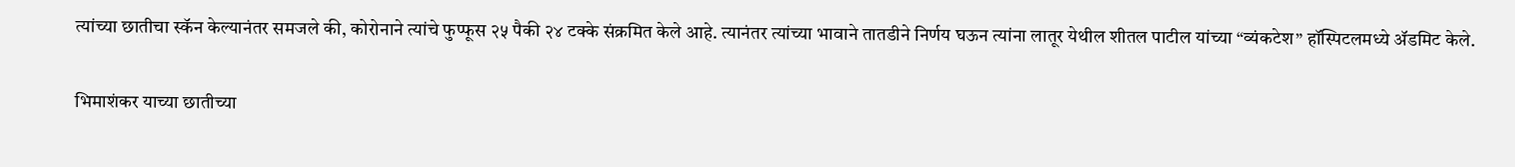त्यांच्या छातीचा स्कॅन केल्यानंतर समजले की, कोरोनाने त्यांचे फुप्फूस २५ पैकी २४ टक्के संक्रमित केले आहे. त्यानंतर त्यांच्या भावाने तातडीने निर्णय घऊन त्यांना लातूर येथील शीतल पाटील यांच्या “व्यंकटेश” हॉस्पिटलमध्ये ॲडमिट केले.

भिमाशंकर याच्या छातीच्या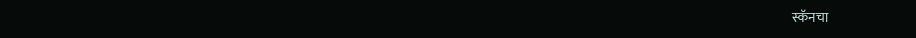स्कॅनचा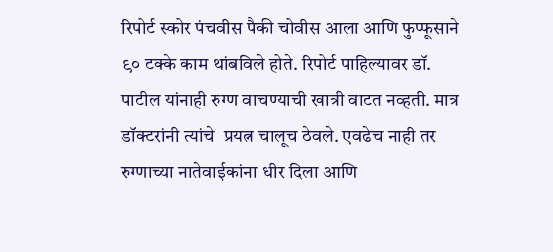रिपोर्ट स्कोर पंचवीस पैकी चोवीस आला आणि फुप्फूसाने ९० टक्के काम थांबविले होते. रिपोर्ट पाहिल्यावर डॉ. पाटील यांनाही रुग्ण वाचण्याची खात्री वाटत नव्हती. मात्र डॉक्टरांनी त्यांचे  प्रयत्न चालूच ठेवले. एवढेच नाही तर रुग्णाच्या नातेवाईकांना धीर दिला आणि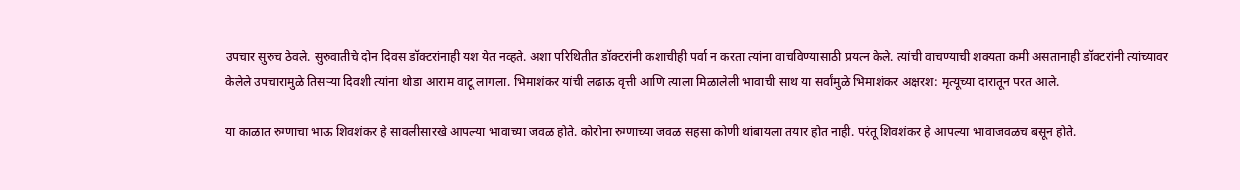उपचार सुरुच ठेवले. सुरुवातीचे दोन दिवस डॉक्टरांनाही यश येत नव्हते. अशा परिथितीत डॉक्टरांनी कशाचीही पर्वा न करता त्यांना वाचविण्यासाठी प्रयत्न केले. त्यांची वाचण्याची शक्यता कमी असतानाही डॉक्टरांनी त्यांच्यावर केलेले उपचारामुळे तिसऱ्या दिवशी त्यांना थोडा आराम वाटू लागला. भिमाशंकर यांची लढाऊ वृत्ती आणि त्याला मिळालेली भावाची साथ या सर्वांमुळे भिमाशंकर अक्षरश: मृत्यूच्या दारातून परत आले.

या काळात रुग्णाचा भाऊ शिवशंकर हे सावलीसारखे आपल्या भावाच्या जवळ होते. कोरोना रुग्णाच्या जवळ सहसा कोणी थांबायला तयार होत नाही. परंतू शिवशंकर हे आपल्या भावाजवळच बसून होते.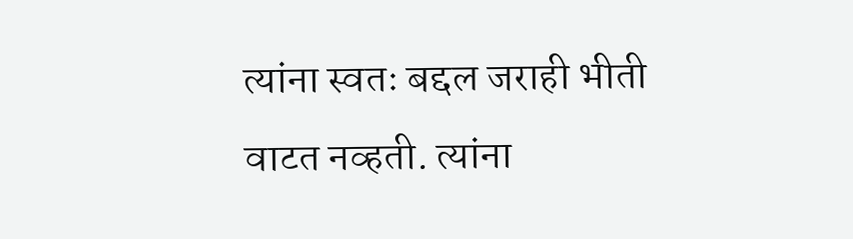त्यांना स्वतः बद्दल जराही भीती वाटत नव्हती. त्यांना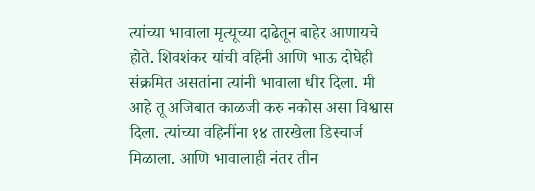त्यांच्या भावाला मृत्यूच्या दाढेतून बाहेर आणायचे होते. शिवशंकर यांची वहिनी आणि भाऊ दोघेही संक्रमित असतांना त्यांनी भावाला धीर दिला. मी आहे तू अजिबात काळजी करु नकोस असा विश्वास दिला. त्यांच्या वहिनींना १४ तारखेला डिस्चार्ज मिळाला. आणि भावालाही नंतर तीन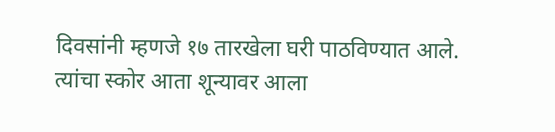दिवसांनी म्हणजे १७ तारखेला घरी पाठविण्यात आले. त्यांचा स्कोर आता शून्यावर आला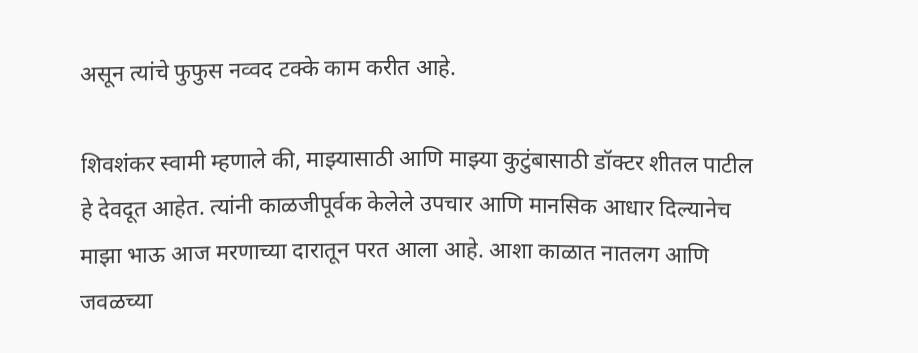असून त्यांचे फुफुस नव्वद टक्के काम करीत आहे.

शिवशंकर स्वामी म्हणाले की, माझ्यासाठी आणि माझ्या कुटुंबासाठी डॉक्टर शीतल पाटील हे देवदूत आहेत. त्यांनी काळजीपूर्वक केलेले उपचार आणि मानसिक आधार दिल्यानेच माझा भाऊ आज मरणाच्या दारातून परत आला आहे. आशा काळात नातलग आणि जवळच्या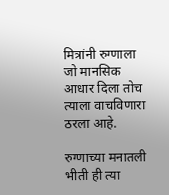मित्रांनी रुग्णाला जो मानसिक आधार दिला तोच त्याला वाचविणारा ठरला आहे.

रुग्णाच्या मनातली भीती ही त्या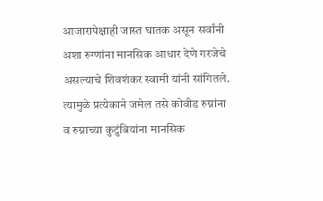आजारापेक्षाही जास्त घातक असून सर्वांनी अशा रुग्णांना मानसिक आधार देणे गरजेचे असल्याचे शिवशंकर स्वामी यांनी सांगितले. त्यामुळे प्रत्येकाने जमेल तसे कोवीड रुग्नांना व रुग्नाच्या कुटुंबियांना मानसिक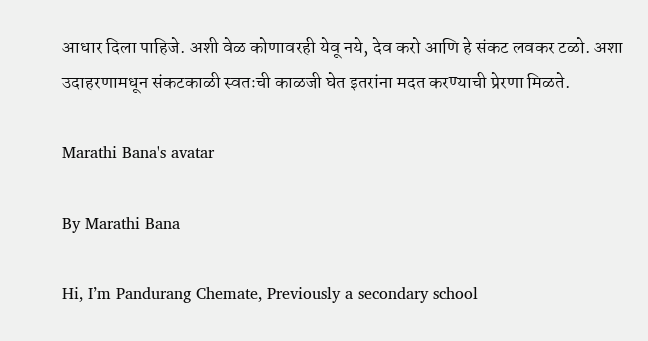आधार दिला पाहिजे. अशी वेळ कोणावरही येवू नये, देव करो आणि हे संकट लवकर टळो. अशा उदाहरणामधून संकटकाळी स्वतःची काळजी घेत इतरांना मदत करण्याची प्रेरणा मिळते.

Marathi Bana's avatar

By Marathi Bana

Hi, I’m Pandurang Chemate, Previously a secondary school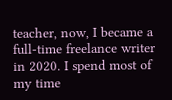teacher, now, I became a full-time freelance writer in 2020. I spend most of my time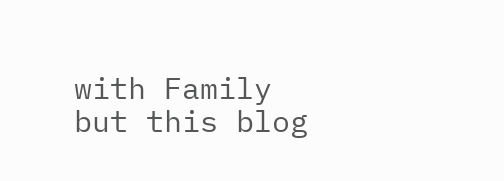with Family but this blog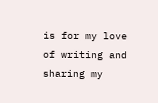is for my love of writing and sharing my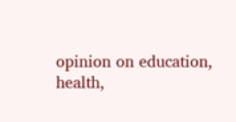opinion on education, health,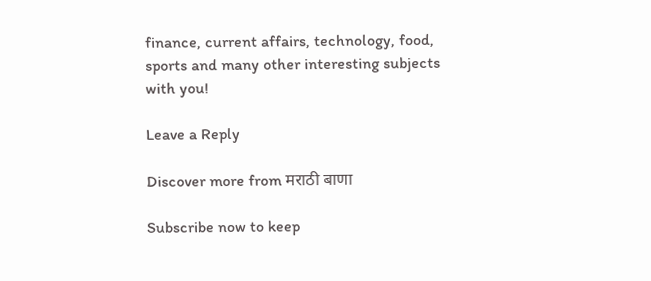finance, current affairs, technology, food, sports and many other interesting subjects with you!

Leave a Reply

Discover more from मराठी बाणा

Subscribe now to keep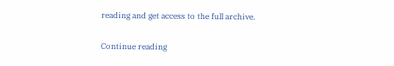reading and get access to the full archive.

Continue reading